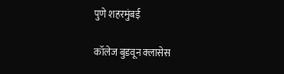पुणे शहरमुंबई

कॉलेज बुडवून क्लासेस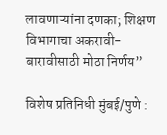लावणाऱ्यांना दणका; शिक्षण विभागाचा अकरावी-बारावीसाठी मोठा निर्णय”

विशेष प्रतिनिधी मुंबई/पुणे :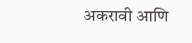अकरावी आणि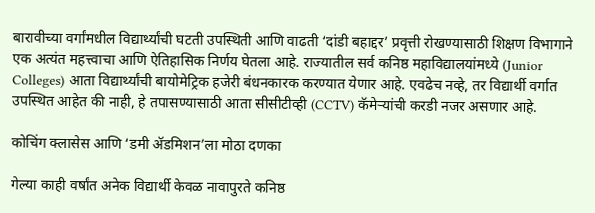बारावीच्या वर्गांमधील विद्यार्थ्यांची घटती उपस्थिती आणि वाढती ‘दांडी बहाद्दर’ प्रवृत्ती रोखण्यासाठी शिक्षण विभागाने एक अत्यंत महत्त्वाचा आणि ऐतिहासिक निर्णय घेतला आहे. राज्यातील सर्व कनिष्ठ महाविद्यालयांमध्ये (Junior Colleges) आता विद्यार्थ्यांची बायोमेट्रिक हजेरी बंधनकारक करण्यात येणार आहे. एवढेच नव्हे, तर विद्यार्थी वर्गात उपस्थित आहेत की नाही, हे तपासण्यासाठी आता सीसीटीव्ही (CCTV) कॅमेऱ्यांची करडी नजर असणार आहे.

कोचिंग क्लासेस आणि ‘डमी ॲडमिशन’ला मोठा दणका

गेल्या काही वर्षांत अनेक विद्यार्थी केवळ नावापुरते कनिष्ठ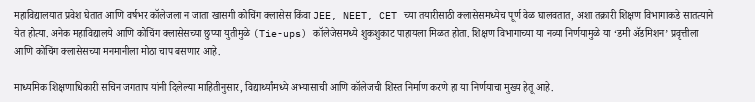महाविद्यालयात प्रवेश घेतात आणि वर्षभर कॉलेजला न जाता खासगी कोचिंग क्लासेस किंवा JEE, NEET, CET च्या तयारीसाठी क्लासेसमध्येच पूर्ण वेळ घालवतात, अशा तक्रारी शिक्षण विभागाकडे सातत्याने येत होत्या. अनेक महाविद्यालये आणि कोचिंग क्लासेसच्या छुप्या युतीमुळे (Tie-ups) कॉलेजेसमध्ये शुकशुकाट पाहायला मिळत होता. शिक्षण विभागाच्या या नव्या निर्णयामुळे या ‘डमी ॲडमिशन’ प्रवृत्तीला आणि कोचिंग क्लासेसच्या मनमानीला मोठा चाप बसणार आहे.

माध्यमिक शिक्षणाधिकारी सचिन जगताप यांनी दिलेल्या माहितीनुसार, विद्यार्थ्यांमध्ये अभ्यासाची आणि कॉलेजची शिस्त निर्माण करणे हा या निर्णयाचा मुख्य हेतू आहे.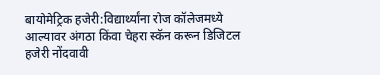बायोमेट्रिक हजेरी:विद्यार्थ्यांना रोज कॉलेजमध्ये आल्यावर अंगठा किंवा चेहरा स्कॅन करून डिजिटल हजेरी नोंदवावी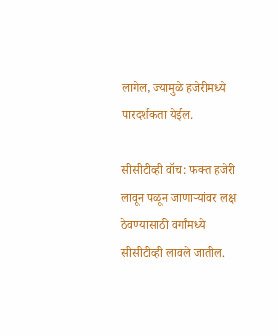लागेल, ज्यामुळे हजेरीमध्ये पारदर्शकता येईल.

सीसीटीव्ही वॉच: फक्त हजेरी लावून पळून जाणाऱ्यांवर लक्ष ठेवण्यासाठी वर्गांमध्ये सीसीटीव्ही लावले जातील.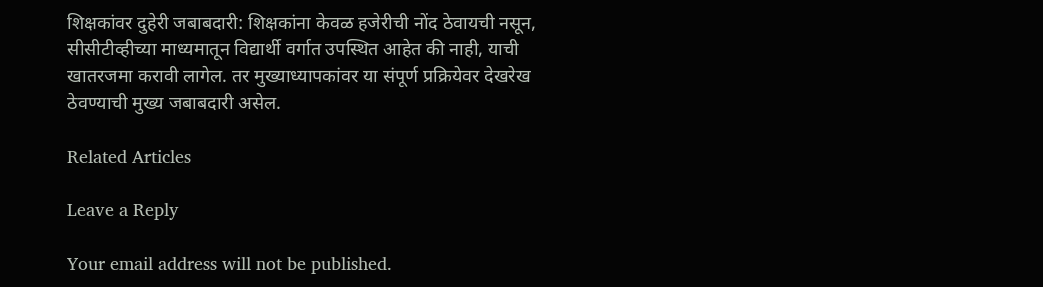शिक्षकांवर दुहेरी जबाबदारी: शिक्षकांना केवळ हजेरीची नोंद ठेवायची नसून, सीसीटीव्हीच्या माध्यमातून विद्यार्थी वर्गात उपस्थित आहेत की नाही, याची खातरजमा करावी लागेल. तर मुख्याध्यापकांवर या संपूर्ण प्रक्रियेवर देखरेख ठेवण्याची मुख्य जबाबदारी असेल.

Related Articles

Leave a Reply

Your email address will not be published.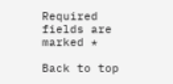Required fields are marked *

Back to top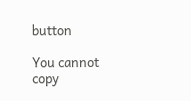button

You cannot copy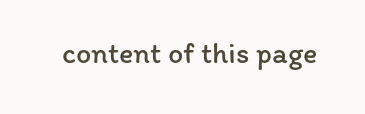content of this page